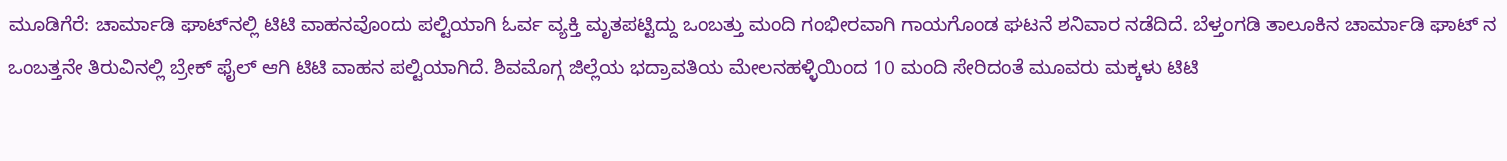ಮೂಡಿಗೆರೆ: ಚಾರ್ಮಾಡಿ ಘಾಟ್‌ನಲ್ಲಿ ಟಿಟಿ ವಾಹನವೊಂದು ಪಲ್ಟಿಯಾಗಿ ಓರ್ವ ವ್ಯಕ್ತಿ ಮೃತಪಟ್ಟಿದ್ದು ಒಂಬತ್ತು ಮಂದಿ ಗಂಭೀರವಾಗಿ ಗಾಯಗೊಂಡ ಘಟನೆ ಶನಿವಾರ ನಡೆದಿದೆ. ಬೆಳ್ತಂಗಡಿ ತಾಲೂಕಿನ ಚಾರ್ಮಾಡಿ ಘಾಟ್‌ ನ ಒಂಬತ್ತನೇ ತಿರುವಿನಲ್ಲಿ ಬ್ರೇಕ್‌ ಫೈಲ್‌ ಆಗಿ ಟಿಟಿ ವಾಹನ ಪಲ್ಟಿಯಾಗಿದೆ. ಶಿವಮೊಗ್ಗ ಜಿಲ್ಲೆಯ ಭದ್ರಾವತಿಯ ಮೇಲನಹಳ್ಳಿಯಿಂದ 10 ಮಂದಿ ಸೇರಿದಂತೆ ಮೂವರು ಮಕ್ಕಳು ಟಿಟಿ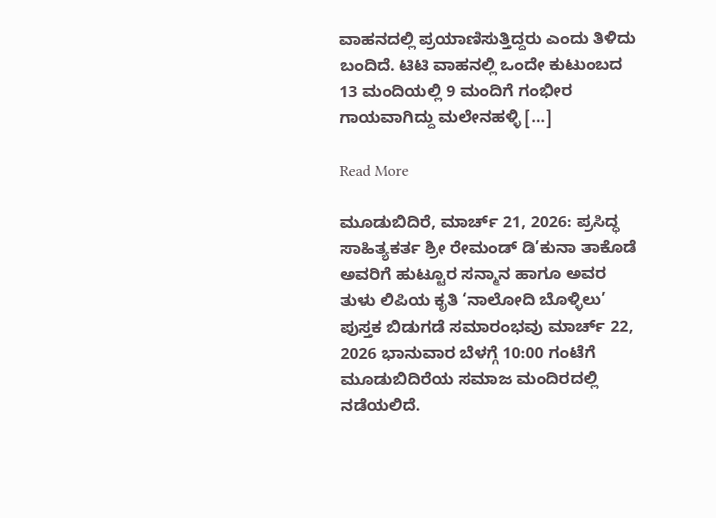ವಾಹನದಲ್ಲಿ ಪ್ರಯಾಣಿಸುತ್ತಿದ್ದರು ಎಂದು ತಿಳಿದು ಬಂದಿದೆ. ಟಿಟಿ ವಾಹನಲ್ಲಿ ಒಂದೇ ಕುಟುಂಬದ 13 ಮಂದಿಯಲ್ಲಿ 9 ಮಂದಿಗೆ ಗಂಭೀರ ಗಾಯವಾಗಿದ್ದು ಮಲೇನಹಳ್ಳಿ […]

Read More

ಮೂಡುಬಿದಿರೆ, ಮಾರ್ಚ್ 21, 2026: ಪ್ರಸಿದ್ಧ ಸಾಹಿತ್ಯಕರ್ತ ಶ್ರೀ ರೇಮಂಡ್ ಡಿ’ಕುನಾ ತಾಕೊಡೆ ಅವರಿಗೆ ಹುಟ್ಟೂರ ಸನ್ಮಾನ ಹಾಗೂ ಅವರ ತುಳು ಲಿಪಿಯ ಕೃತಿ ‘ನಾಲೋದಿ ಬೊಳ್ಳಿಲು’ ಪುಸ್ತಕ ಬಿಡುಗಡೆ ಸಮಾರಂಭವು ಮಾರ್ಚ್ 22, 2026 ಭಾನುವಾರ ಬೆಳಗ್ಗೆ 10:00 ಗಂಟೆಗೆ ಮೂಡುಬಿದಿರೆಯ ಸಮಾಜ ಮಂದಿರದಲ್ಲಿ ನಡೆಯಲಿದೆ.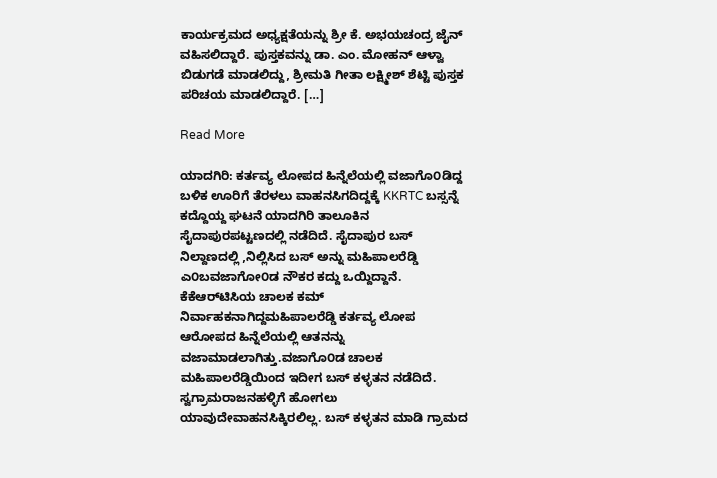ಕಾರ್ಯಕ್ರಮದ ಅಧ್ಯಕ್ಷತೆಯನ್ನು ಶ್ರೀ ಕೆ. ಅಭಯಚಂದ್ರ ಜೈನ್ ವಹಿಸಲಿದ್ದಾರೆ. ಪುಸ್ತಕವನ್ನು ಡಾ. ಎಂ. ಮೋಹನ್ ಆಳ್ವಾ ಬಿಡುಗಡೆ ಮಾಡಲಿದ್ದು, ಶ್ರೀಮತಿ ಗೀತಾ ಲಕ್ಷ್ಮೀಶ್ ಶೆಟ್ಟಿ ಪುಸ್ತಕ ಪರಿಚಯ ಮಾಡಲಿದ್ದಾರೆ. […]

Read More

ಯಾದಗಿರಿ: ಕರ್ತವ್ಯ ಲೋಪದ ಹಿನ್ನೆಲೆಯಲ್ಲಿ ವಜಾಗೊ೦ಡಿದ್ದ ಬಳಿಕ ಊರಿಗೆ ತೆರಳಲು ವಾಹನಸಿಗದಿದ್ದಕ್ಕೆ KKRTC ಬಸ್ಸನ್ನೆ ಕದ್ದೊಯ್ದ ಘಟನೆ ಯಾದಗಿರಿ ತಾಲೂಕಿನ ಸೈದಾಪುರಪಟ್ಟಣದಲ್ಲಿ ನಡೆದಿದೆ. ಸೈದಾಪುರ ಬಸ್ ನಿಲ್ದಾಣದಲ್ಲಿ ,ನಿಲ್ಲಿಸಿದ ಬಸ್‌ ಅನ್ನು ಮಹಿಪಾಲರೆಡ್ಡಿ ಎ೦ಬವಜಾಗೋ೦ಡ ನೌಕರ ಕದ್ದು ಒಯ್ದಿದ್ದಾನೆ. ಕೆಕೆಆರ್‌ಟಿಸಿಯ ಚಾಲಕ ಕಮ್‌ ನಿರ್ವಾಹಕನಾಗಿದ್ದಮಹಿಪಾಲರೆಡ್ಡಿ ಕರ್ತವ್ಯ ಲೋಪ ಆರೋಪದ ಹಿನ್ನೆಲೆಯಲ್ಲಿ ಆತನನ್ನು ವಜಾಮಾಡಲಾಗಿತ್ತು.ವಜಾಗೊ೦ಡ ಚಾಲಕ ಮಹಿಪಾಲರೆಡ್ಡಿಯಿಂದ ಇದೀಗ ಬಸ್‌ ಕಳ್ಳತನ ನಡೆದಿದೆ. ಸ್ವಗ್ರಾಮರಾಜನಹಳ್ಳಿಗೆ ಹೋಗಲು ಯಾವುದೇವಾಹನಸಿಕ್ಕಿರಲಿಲ್ಲ. ಬಸ್‌ ಕಳ್ಳತನ ಮಾಡಿ ಗ್ರಾಮದ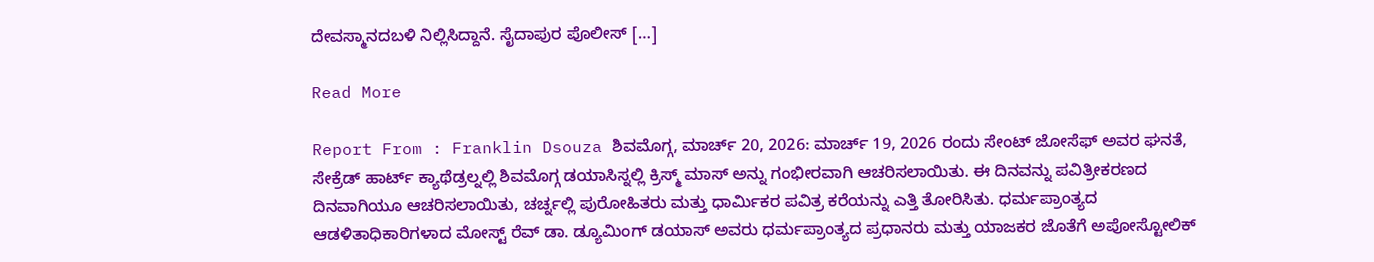ದೇವಸ್ಮಾನದಬಳಿ ನಿಲ್ಲಿಸಿದ್ದಾನೆ. ಸೈದಾಪುರ ಪೊಲೀಸ್‌ […]

Read More

Report From : Franklin Dsouza ಶಿವಮೊಗ್ಗ, ಮಾರ್ಚ್ 20, 2026: ಮಾರ್ಚ್ 19, 2026 ರಂದು ಸೇಂಟ್ ಜೋಸೆಫ್ ಅವರ ಘನತೆ, ಸೇಕ್ರೆಡ್ ಹಾರ್ಟ್ ಕ್ಯಾಥೆಡ್ರಲ್ನಲ್ಲಿ ಶಿವಮೊಗ್ಗ ಡಯಾಸಿಸ್ನಲ್ಲಿ ಕ್ರಿಸ್ಮ್ ಮಾಸ್ ಅನ್ನು ಗಂಭೀರವಾಗಿ ಆಚರಿಸಲಾಯಿತು. ಈ ದಿನವನ್ನು ಪವಿತ್ರೀಕರಣದ ದಿನವಾಗಿಯೂ ಆಚರಿಸಲಾಯಿತು, ಚರ್ಚ್ನಲ್ಲಿ ಪುರೋಹಿತರು ಮತ್ತು ಧಾರ್ಮಿಕರ ಪವಿತ್ರ ಕರೆಯನ್ನು ಎತ್ತಿ ತೋರಿಸಿತು. ಧರ್ಮಪ್ರಾಂತ್ಯದ ಆಡಳಿತಾಧಿಕಾರಿಗಳಾದ ಮೋಸ್ಟ್ ರೆವ್ ಡಾ. ಡ್ಯೂಮಿಂಗ್ ಡಯಾಸ್ ಅವರು ಧರ್ಮಪ್ರಾಂತ್ಯದ ಪ್ರಧಾನರು ಮತ್ತು ಯಾಜಕರ ಜೊತೆಗೆ ಅಪೋಸ್ಟೋಲಿಕ್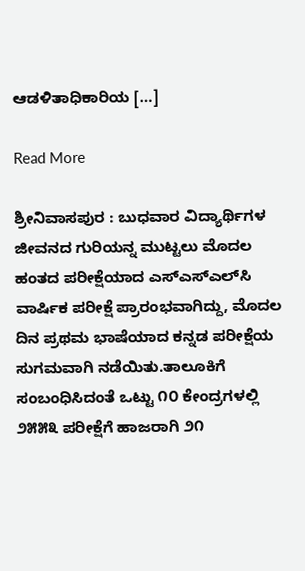ಆಡಳಿತಾಧಿಕಾರಿಯ […]

Read More

ಶ್ರೀನಿವಾಸಪುರ : ಬುಧವಾರ ವಿದ್ಯಾರ್ಥಿಗಳ ಜೀವನದ ಗುರಿಯನ್ನ ಮುಟ್ಟಲು ಮೊದಲ ಹಂತದ ಪರೀಕ್ಷೆಯಾದ ಎಸ್‌ಎಸ್‌ಎಲ್‌ಸಿ ವಾರ್ಷಿಕ ಪರೀಕ್ಷೆ ಪ್ರಾರಂಭವಾಗಿದ್ದು, ಮೊದಲ ದಿನ ಪ್ರಥಮ ಭಾಷೆಯಾದ ಕನ್ನಡ ಪರೀಕ್ಷೆಯ ಸುಗಮವಾಗಿ ನಡೆಯಿತು.ತಾಲೂಕಿಗೆ ಸಂಬಂಧಿಸಿದಂತೆ ಒಟ್ಟು ೧೦ ಕೇಂದ್ರಗಳಲ್ಲಿ ೨೫೫೩ ಪರೀಕ್ಷೆಗೆ ಹಾಜರಾಗಿ ೨೧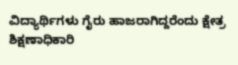ವಿದ್ಯಾರ್ಥಿಗಳು ಗೈರು ಹಾಜರಾಗಿದ್ದರೆಂದು ಕ್ಷೇತ್ರ ಶಿಕ್ಷಣಾಧಿಕಾರಿ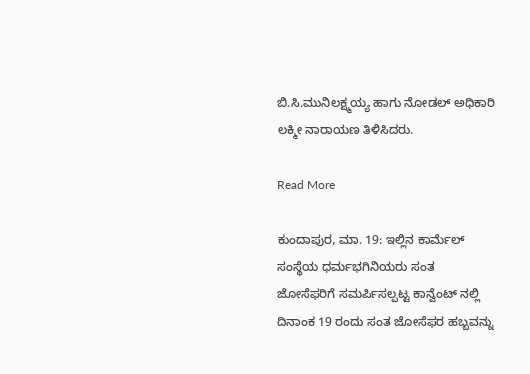ಬಿ.ಸಿ.ಮುನಿಲಕ್ಷ್ಮಯ್ಯ ಹಾಗು ನೋಡಲ್ ಅಧಿಕಾರಿ ಲಕ್ಮೀ ನಾರಾಯಣ ತಿಳಿಸಿದರು.

Read More

ಕುಂದಾಪುರ, ಮಾ. 19: ಇಲ್ಲಿನ ಕಾರ್ಮೆಲ್ ಸಂಸ್ಥೆಯ ಧರ್ಮಭಗಿನಿಯರು ಸಂತ ಜೋಸೆಫರಿಗೆ ಸಮರ್ಪಿಸಲ್ಪಟ್ಟ ಕಾನ್ವೆಂಟ್ ನಲ್ಲಿ ದಿನಾಂಕ 19 ರಂದು ಸಂತ ಜೋಸೆಫರ ಹಬ್ಬವನ್ನು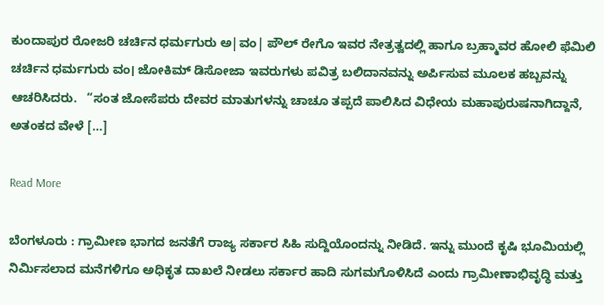ಕುಂದಾಪುರ ರೋಜರಿ ಚರ್ಚಿನ ಧರ್ಮಗುರು ಅ|ವಂ| ಪೌಲ್ ರೇಗೊ ಇವರ ನೇತ್ರತ್ವದಲ್ಲಿ ಹಾಗೂ ಬ್ರಹ್ಮಾವರ ಹೋಲಿ ಫೆಮಿಲಿ ಚರ್ಚಿನ ಧರ್ಮಗುರು ವಂ। ಜೋಕಿಮ್ ಡಿಸೋಜಾ ಇವರುಗಳು ಪವಿತ್ರ ಬಲಿದಾನವನ್ನು ಅರ್ಪಿಸುವ ಮೂಲಕ ಹಬ್ಬವನ್ನು ಆಚರಿಸಿದರು.   “ಸಂತ ಜೋಸೆಪರು ದೇವರ ಮಾತುಗಳನ್ನು ಚಾಚೂ ತಪ್ಪದೆ ಪಾಲಿಸಿದ ವಿಧೇಯ ಮಹಾಪುರುಷನಾಗಿದ್ದಾನೆ, ಅತಂಕದ ವೇಳೆ […]

Read More

ಬೆಂಗಳೂರು : ಗ್ರಾಮೀಣ ಭಾಗದ ಜನತೆಗೆ ರಾಜ್ಯ ಸರ್ಕಾರ ಸಿಹಿ ಸುದ್ದಿಯೊಂದನ್ನು ನೀಡಿದೆ. ಇನ್ನು ಮುಂದೆ ಕೃಷಿ ಭೂಮಿಯಲ್ಲಿ ನಿರ್ಮಿಸಲಾದ ಮನೆಗಳಿಗೂ ಅಧಿಕೃತ ದಾಖಲೆ ನೀಡಲು ಸರ್ಕಾರ ಹಾದಿ ಸುಗಮಗೊಳಿಸಿದೆ ಎಂದು ಗ್ರಾಮೀಣಾಭಿವೃದ್ಧಿ ಮತ್ತು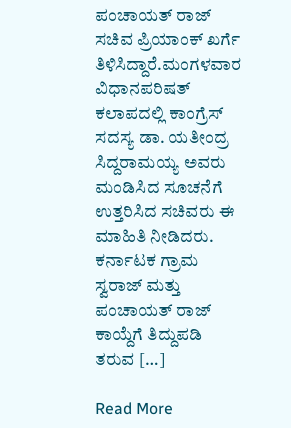ಪಂಚಾಯತ್ ರಾಜ್ ಸಚಿವ ಪ್ರಿಯಾಂಕ್ ಖರ್ಗೆ ತಿಳಿಸಿದ್ದಾರೆ.ಮಂಗಳವಾರ ವಿಧಾನಪರಿಷತ್ ಕಲಾಪದಲ್ಲಿ ಕಾಂಗ್ರೆಸ್ ಸದಸ್ಯ ಡಾ. ಯತೀಂದ್ರ ಸಿದ್ದರಾಮಯ್ಯ ಅವರು ಮಂಡಿಸಿದ ಸೂಚನೆಗೆ ಉತ್ತರಿಸಿದ ಸಚಿವರು ಈ ಮಾಹಿತಿ ನೀಡಿದರು. ಕರ್ನಾಟಕ ಗ್ರಾಮ ಸ್ವರಾಜ್ ಮತ್ತು ಪಂಚಾಯತ್ ರಾಜ್ ಕಾಯ್ದೆಗೆ ತಿದ್ದುಪಡಿ ತರುವ […]

Read More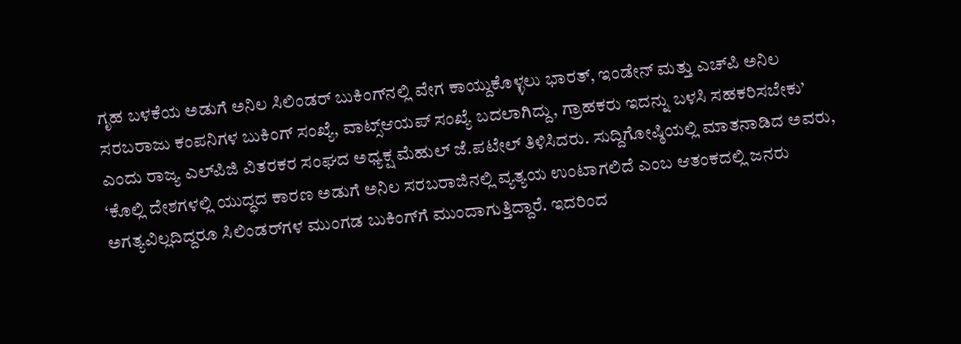ಗೃಹ ಬಳಕೆಯ ಅಡುಗೆ ಅನಿಲ ಸಿಲಿಂಡರ್‌ ಬುಕಿಂಗ್‌ನಲ್ಲಿ ವೇಗ ಕಾಯ್ದುಕೊಳ್ಳಲು ಭಾರತ್‌, ಇಂಡೇನ್‌ ಮತ್ತು ಎಚ್‌ಪಿ ಅನಿಲ ಸರಬರಾಜು ಕಂಪನಿಗಳ ಬುಕಿಂಗ್ ಸಂಖ್ಯೆ, ವಾಟ್ಸ್‌ಆಯಪ್ ಸಂಖ್ಯೆ ಬದಲಾಗಿದ್ದು, ಗ್ರಾಹಕರು ಇದನ್ನು ಬಳಸಿ ಸಹಕರಿಸಬೇಕು’ ಎಂದು ರಾಜ್ಯ ಎಲ್‌ಪಿಜಿ ವಿತರಕರ ಸಂಘದ ಅಧ್ಯಕ್ಷ ಮೆಹುಲ್ ಜೆ.ಪಟೇಲ್ ತಿಳಿಸಿದರು. ಸುದ್ದಿಗೋಷ್ಠಿಯಲ್ಲಿ ಮಾತನಾಡಿದ ಅವರು, ‘ಕೊಲ್ಲಿ ದೇಶಗಳಲ್ಲಿ ಯುದ್ಧದ ಕಾರಣ ಅಡುಗೆ ಅನಿಲ ಸರಬರಾಜಿನಲ್ಲಿ ವ್ಯತ್ಯಯ ಉಂಟಾಗಲಿದೆ ಎಂಬ ಆತಂಕದಲ್ಲಿ ಜನರು ಅಗತ್ಯವಿಲ್ಲದಿದ್ದರೂ ಸಿಲಿಂಡರ್‌ಗಳ ಮುಂಗಡ ಬುಕಿಂಗ್‌ಗೆ ಮುಂದಾಗುತ್ತಿದ್ದಾರೆ. ಇದರಿಂದ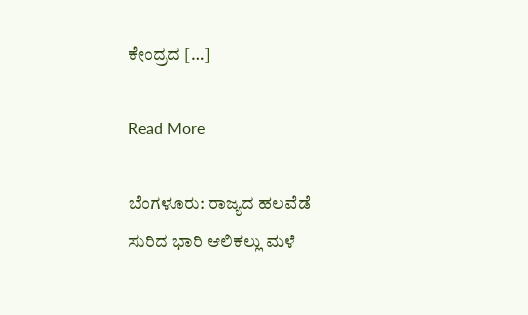ಕೇಂದ್ರದ […]

Read More

ಬೆಂಗಳೂರು: ರಾಜ್ಯದ ಹಲವೆಡೆ ಸುರಿದ ಭಾರಿ ಆಲಿಕಲ್ಲು ಮಳೆ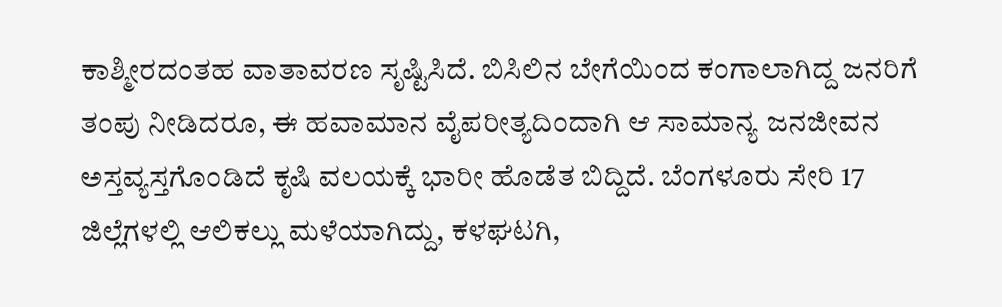ಕಾಶ್ಮೀರದಂತಹ ವಾತಾವರಣ ಸೃಷ್ಟಿಸಿದೆ. ಬಿಸಿಲಿನ ಬೇಗೆಯಿಂದ ಕಂಗಾಲಾಗಿದ್ದ ಜನರಿಗೆ ತಂಪು ನೀಡಿದರೂ, ಈ ಹವಾಮಾನ ವೈಪರೀತ್ಯದಿಂದಾಗಿ ಆ ಸಾಮಾನ್ಯ ಜನಜೀವನ ಅಸ್ತವ್ಯಸ್ತಗೊಂಡಿದೆ ಕೃಷಿ ವಲಯಕ್ಕೆ ಭಾರೀ ಹೊಡೆತ ಬಿದ್ದಿದೆ. ಬೆಂಗಳೂರು ಸೇರಿ 17 ಜಿಲ್ಲೆಗಳಲ್ಲಿ ಆಲಿಕಲ್ಲು ಮಳೆಯಾಗಿದ್ದು, ಕಳಘಟಗಿ,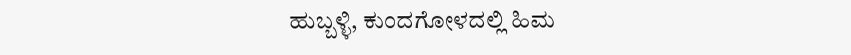ಹುಬ್ಬಳ್ಳಿ, ಕುಂದಗೋಳದಲ್ಲಿ ಹಿಮ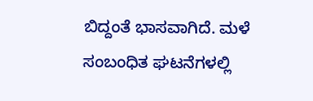ಬಿದ್ದಂತೆ ಭಾಸವಾಗಿದೆ. ಮಳೆ ಸಂಬಂಧಿತ ಘಟನೆಗಳಲ್ಲಿ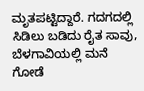ಮೃತಪಟ್ಟಿದ್ದಾರೆ. ಗದಗದಲ್ಲಿ ಸಿಡಿಲು ಬಡಿದು ರೈತ ಸಾವು, ಬೆಳಗಾವಿಯಲ್ಲಿ ಮನೆ ಗೋಡೆ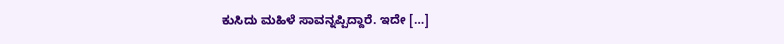ಕುಸಿದು ಮಹಿಳೆ ಸಾವನ್ನಪ್ಪಿದ್ದಾರೆ. ಇದೇ […]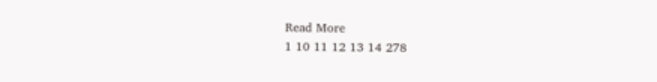Read More
1 10 11 12 13 14 278